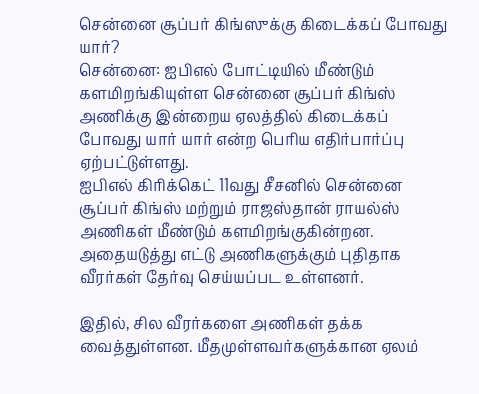சென்னை சூப்பர் கிங்ஸுக்கு கிடைக்கப் போவது யார்?
சென்னை: ஐபிஎல் போட்டியில் மீண்டும் களமிறங்கியுள்ள சென்னை சூப்பர் கிங்ஸ் அணிக்கு இன்றைய ஏலத்தில் கிடைக்கப் போவது யார் யார் என்ற பெரிய எதிர்பார்ப்பு ஏற்பட்டுள்ளது.
ஐபிஎல் கிரிக்கெட் 11வது சீசனில் சென்னை சூப்பர் கிங்ஸ் மற்றும் ராஜஸ்தான் ராயல்ஸ் அணிகள் மீண்டும் களமிறங்குகின்றன. அதையடுத்து எட்டு அணிகளுக்கும் புதிதாக வீரர்கள் தேர்வு செய்யப்பட உள்ளனர்.

இதில், சில வீரர்களை அணிகள் தக்க வைத்துள்ளன. மீதமுள்ளவர்களுக்கான ஏலம்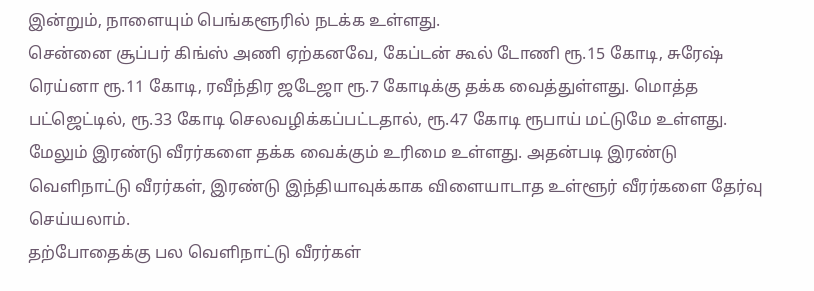இன்றும், நாளையும் பெங்களூரில் நடக்க உள்ளது.
சென்னை சூப்பர் கிங்ஸ் அணி ஏற்கனவே, கேப்டன் கூல் டோணி ரூ.15 கோடி, சுரேஷ் ரெய்னா ரூ.11 கோடி, ரவீந்திர ஜடேஜா ரூ.7 கோடிக்கு தக்க வைத்துள்ளது. மொத்த பட்ஜெட்டில், ரூ.33 கோடி செலவழிக்கப்பட்டதால், ரூ.47 கோடி ரூபாய் மட்டுமே உள்ளது.
மேலும் இரண்டு வீரர்களை தக்க வைக்கும் உரிமை உள்ளது. அதன்படி இரண்டு வெளிநாட்டு வீரர்கள், இரண்டு இந்தியாவுக்காக விளையாடாத உள்ளூர் வீரர்களை தேர்வு செய்யலாம்.
தற்போதைக்கு பல வெளிநாட்டு வீரர்கள்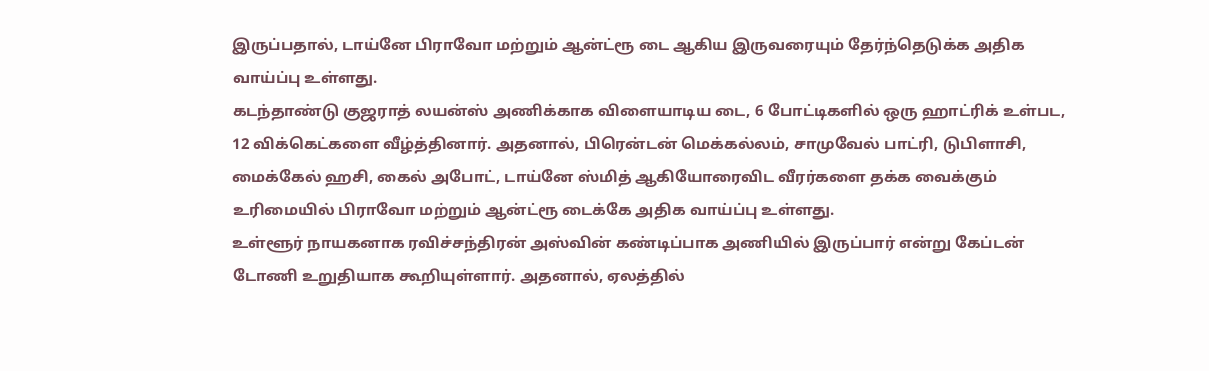இருப்பதால், டாய்னே பிராவோ மற்றும் ஆன்ட்ரூ டை ஆகிய இருவரையும் தேர்ந்தெடுக்க அதிக வாய்ப்பு உள்ளது.
கடந்தாண்டு குஜராத் லயன்ஸ் அணிக்காக விளையாடிய டை, 6 போட்டிகளில் ஒரு ஹாட்ரிக் உள்பட, 12 விக்கெட்களை வீழ்த்தினார். அதனால், பிரென்டன் மெக்கல்லம், சாமுவேல் பாட்ரி, டுபிளாசி, மைக்கேல் ஹசி, கைல் அபோட், டாய்னே ஸ்மித் ஆகியோரைவிட வீரர்களை தக்க வைக்கும் உரிமையில் பிராவோ மற்றும் ஆன்ட்ரூ டைக்கே அதிக வாய்ப்பு உள்ளது.
உள்ளூர் நாயகனாக ரவிச்சந்திரன் அஸ்வின் கண்டிப்பாக அணியில் இருப்பார் என்று கேப்டன் டோணி உறுதியாக கூறியுள்ளார். அதனால், ஏலத்தில்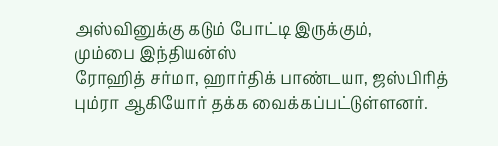அஸ்வினுக்கு கடும் போட்டி இருக்கும்,
மும்பை இந்தியன்ஸ்
ரோஹித் சர்மா, ஹார்திக் பாண்டயா, ஜஸ்பிரித் பும்ரா ஆகியோர் தக்க வைக்கப்பட்டுள்ளனர்.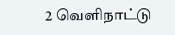2 வெளிநாட்டு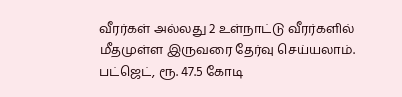வீரர்கள் அல்லது 2 உள்நாட்டு வீரர்களில் மீதமுள்ள இருவரை தேர்வு செய்யலாம். பட்ஜெட், ரூ. 47.5 கோடி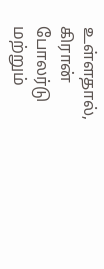உள்ளதால், கிரான் போலர்டு மற்றும்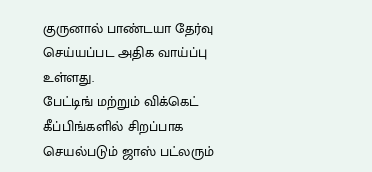குருனால் பாண்டயா தேர்வு செய்யப்பட அதிக வாய்ப்பு உள்ளது.
பேட்டிங் மற்றும் விக்கெட் கீப்பிங்களில் சிறப்பாக செயல்படும் ஜாஸ் பட்லரும்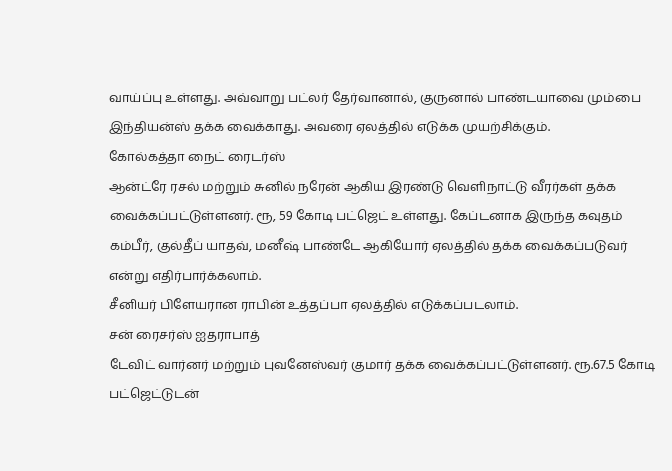வாய்ப்பு உள்ளது. அவ்வாறு பட்லர் தேர்வானால், குருனால் பாண்டயாவை மும்பை இந்தியன்ஸ் தக்க வைக்காது. அவரை ஏலத்தில் எடுக்க முயற்சிக்கும்.
கோல்கத்தா நைட் ரைடர்ஸ்
ஆன்ட்ரே ரசல் மற்றும் சுனில் நரேன் ஆகிய இரண்டு வெளிநாட்டு வீரர்கள் தக்க வைக்கப்பட்டுள்ளனர். ரூ, 59 கோடி பட்ஜெட் உள்ளது. கேப்டனாக இருந்த கவுதம் கம்பீர், குல்தீப் யாதவ், மனீஷ் பாண்டே ஆகியோர் ஏலத்தில் தக்க வைக்கப்படுவர் என்று எதிர்பார்க்கலாம்.
சீனியர் பிளேயரான ராபின் உத்தப்பா ஏலத்தில் எடுக்கப்படலாம்.
சன் ரைசர்ஸ் ஐதராபாத்
டேவிட் வார்னர் மற்றும் புவனேஸ்வர் குமார் தக்க வைக்கப்பட்டுள்ளனர். ரூ.67.5 கோடி பட்ஜெட்டுடன்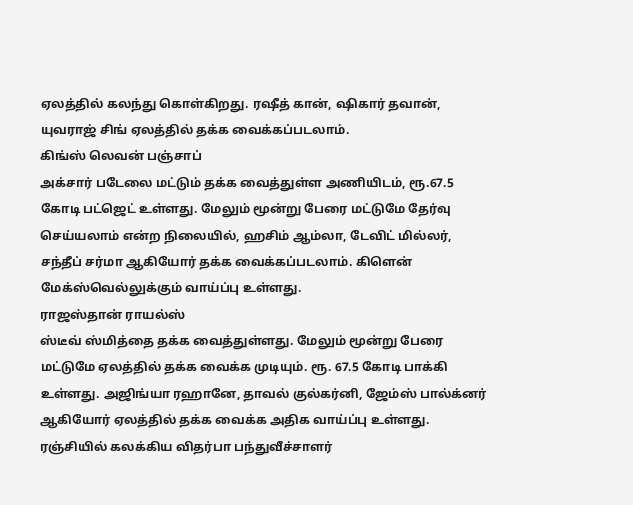ஏலத்தில் கலந்து கொள்கிறது. ரஷீத் கான், ஷிகார் தவான், யுவராஜ் சிங் ஏலத்தில் தக்க வைக்கப்படலாம்.
கிங்ஸ் லெவன் பஞ்சாப்
அக்சார் படேலை மட்டும் தக்க வைத்துள்ள அணியிடம், ரூ.67.5 கோடி பட்ஜெட் உள்ளது. மேலும் மூன்று பேரை மட்டுமே தேர்வு செய்யலாம் என்ற நிலையில், ஹசிம் ஆம்லா, டேவிட் மில்லர், சந்தீப் சர்மா ஆகியோர் தக்க வைக்கப்படலாம். கிளென் மேக்ஸ்வெல்லுக்கும் வாய்ப்பு உள்ளது.
ராஜஸ்தான் ராயல்ஸ்
ஸ்டீவ் ஸ்மித்தை தக்க வைத்துள்ளது. மேலும் மூன்று பேரை மட்டுமே ஏலத்தில் தக்க வைக்க முடியும். ரூ. 67.5 கோடி பாக்கி உள்ளது. அஜிங்யா ரஹானே, தாவல் குல்கர்னி, ஜேம்ஸ் பால்க்னர் ஆகியோர் ஏலத்தில் தக்க வைக்க அதிக வாய்ப்பு உள்ளது. ரஞ்சியில் கலக்கிய விதர்பா பந்துவீச்சாளர்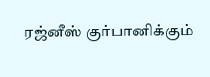ரஜ்னீஸ் குர்பானிக்கும்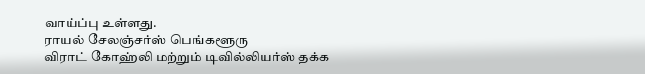வாய்ப்பு உள்ளது.
ராயல் சேலஞ்சர்ஸ் பெங்களூரு
விராட் கோஹ்லி மற்றும் டிவில்லியர்ஸ் தக்க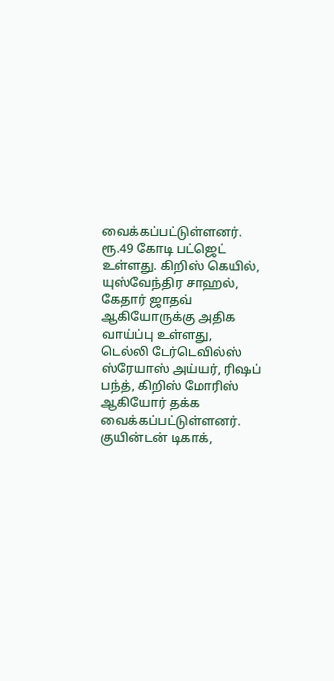வைக்கப்பட்டுள்ளனர். ரூ.49 கோடி பட்ஜெட் உள்ளது. கிறிஸ் கெயில், யுஸ்வேந்திர சாஹல், கேதார் ஜாதவ் ஆகியோருக்கு அதிக வாய்ப்பு உள்ளது,
டெல்லி டேர்டெவில்ஸ்
ஸ்ரேயாஸ் அய்யர், ரிஷப் பந்த், கிறிஸ் மோரிஸ் ஆகியோர் தக்க வைக்கப்பட்டுள்ளனர். குயின்டன் டிகாக்,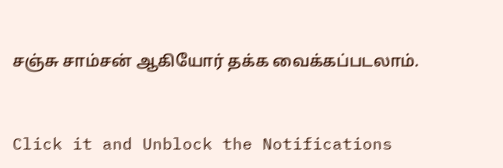சஞ்சு சாம்சன் ஆகியோர் தக்க வைக்கப்படலாம்.


Click it and Unblock the Notifications